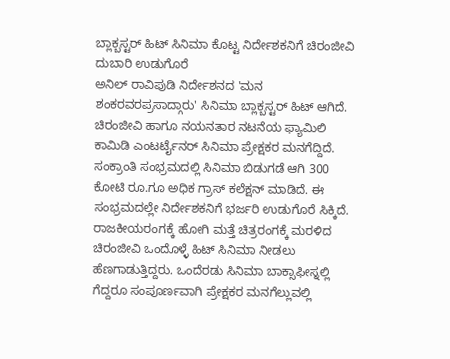ಬ್ಲಾಕ್ಬಸ್ಟರ್ ಹಿಟ್ ಸಿನಿಮಾ ಕೊಟ್ಟ ನಿರ್ದೇಶಕನಿಗೆ ಚಿರಂಜೀವಿ ದುಬಾರಿ ಉಡುಗೊರೆ
ಅನಿಲ್ ರಾವಿಪುಡಿ ನಿರ್ದೇಶನದ 'ಮನ ಶಂಕರವರಪ್ರಸಾದ್ಗಾರು' ಸಿನಿಮಾ ಬ್ಲಾಕ್ಬಸ್ಟರ್ ಹಿಟ್ ಆಗಿದೆ. ಚಿರಂಜೀವಿ ಹಾಗೂ ನಯನತಾರ ನಟನೆಯ ಫ್ಯಾಮಿಲಿ ಕಾಮಿಡಿ ಎಂಟರ್ಟೈನರ್ ಸಿನಿಮಾ ಪ್ರೇಕ್ಷಕರ ಮನಗೆದ್ದಿದೆ. ಸಂಕ್ರಾಂತಿ ಸಂಭ್ರಮದಲ್ಲಿ ಸಿನಿಮಾ ಬಿಡುಗಡೆ ಆಗಿ 300 ಕೋಟಿ ರೂ.ಗೂ ಅಧಿಕ ಗ್ರಾಸ್ ಕಲೆಕ್ಷನ್ ಮಾಡಿದೆ. ಈ ಸಂಭ್ರಮದಲ್ಲೇ ನಿರ್ದೇಶಕನಿಗೆ ಭರ್ಜರಿ ಉಡುಗೊರೆ ಸಿಕ್ಕಿದೆ.
ರಾಜಕೀಯರಂಗಕ್ಕೆ ಹೋಗಿ ಮತ್ತೆ ಚಿತ್ರರಂಗಕ್ಕೆ ಮರಳಿದ ಚಿರಂಜೀವಿ ಒಂದೊಳ್ಳೆ ಹಿಟ್ ಸಿನಿಮಾ ನೀಡಲು ಹೆಣಗಾಡುತ್ತಿದ್ದರು. ಒಂದೆರಡು ಸಿನಿಮಾ ಬಾಕ್ಸಾಫೀಸ್ನಲ್ಲಿ ಗೆದ್ದರೂ ಸಂಪೂರ್ಣವಾಗಿ ಪ್ರೇಕ್ಷಕರ ಮನಗೆಲ್ಲುವಲ್ಲಿ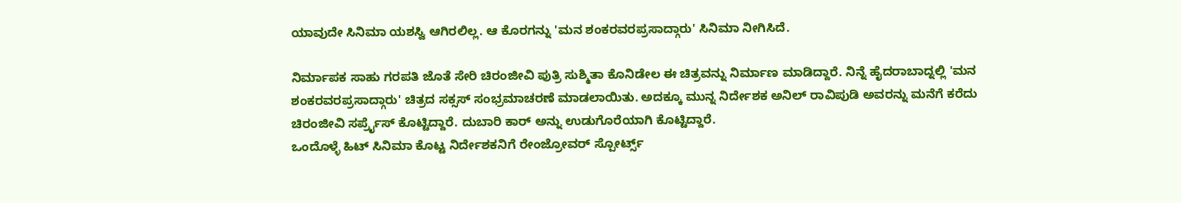ಯಾವುದೇ ಸಿನಿಮಾ ಯಶಸ್ವಿ ಆಗಿರಲಿಲ್ಲ. ಆ ಕೊರಗನ್ನು 'ಮನ ಶಂಕರವರಪ್ರಸಾದ್ಗಾರು' ಸಿನಿಮಾ ನೀಗಿಸಿದೆ.

ನಿರ್ಮಾಪಕ ಸಾಹು ಗರಪತಿ ಜೊತೆ ಸೇರಿ ಚಿರಂಜೀವಿ ಪುತ್ರಿ ಸುಶ್ಮಿತಾ ಕೊನಿಡೇಲ ಈ ಚಿತ್ರವನ್ನು ನಿರ್ಮಾಣ ಮಾಡಿದ್ದಾರೆ. ನಿನ್ನೆ ಹೈದರಾಬಾದ್ನಲ್ಲಿ 'ಮನ ಶಂಕರವರಪ್ರಸಾದ್ಗಾರು' ಚಿತ್ರದ ಸಕ್ಸಸ್ ಸಂಭ್ರಮಾಚರಣೆ ಮಾಡಲಾಯಿತು. ಅದಕ್ಕೂ ಮುನ್ನ ನಿರ್ದೇಶಕ ಅನಿಲ್ ರಾವಿಪುಡಿ ಅವರನ್ನು ಮನೆಗೆ ಕರೆದು ಚಿರಂಜೀವಿ ಸರ್ಪ್ರೈಸ್ ಕೊಟ್ಟಿದ್ದಾರೆ. ದುಬಾರಿ ಕಾರ್ ಅನ್ನು ಉಡುಗೊರೆಯಾಗಿ ಕೊಟ್ಟಿದ್ದಾರೆ.
ಒಂದೊಳ್ಳೆ ಹಿಟ್ ಸಿನಿಮಾ ಕೊಟ್ಟ ನಿರ್ದೇಶಕನಿಗೆ ರೇಂಜ್ರೋವರ್ ಸ್ಪೋರ್ಟ್ಸ್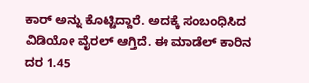ಕಾರ್ ಅನ್ನು ಕೊಟ್ಟಿದ್ದಾರೆ. ಅದಕ್ಕೆ ಸಂಬಂಧಿಸಿದ ವಿಡಿಯೋ ವೈರಲ್ ಆಗ್ತಿದೆ. ಈ ಮಾಡೆಲ್ ಕಾರಿನ ದರ 1.45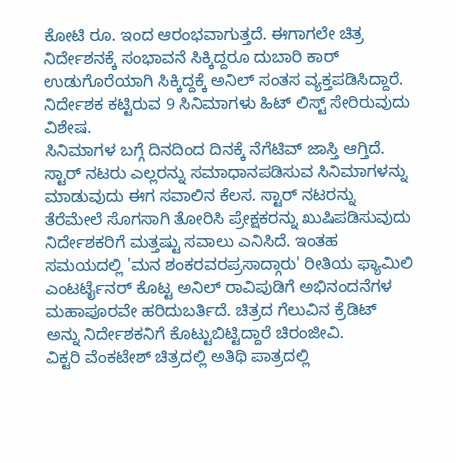ಕೋಟಿ ರೂ. ಇಂದ ಆರಂಭವಾಗುತ್ತದೆ. ಈಗಾಗಲೇ ಚಿತ್ರ ನಿರ್ದೇಶನಕ್ಕೆ ಸಂಭಾವನೆ ಸಿಕ್ಕಿದ್ದರೂ ದುಬಾರಿ ಕಾರ್ ಉಡುಗೊರೆಯಾಗಿ ಸಿಕ್ಕಿದ್ದಕ್ಕೆ ಅನಿಲ್ ಸಂತಸ ವ್ಯಕ್ತಪಡಿಸಿದ್ದಾರೆ. ನಿರ್ದೇಶಕ ಕಟ್ಟಿರುವ 9 ಸಿನಿಮಾಗಳು ಹಿಟ್ ಲಿಸ್ಟ್ ಸೇರಿರುವುದು ವಿಶೇಷ.
ಸಿನಿಮಾಗಳ ಬಗ್ಗೆ ದಿನದಿಂದ ದಿನಕ್ಕೆ ನೆಗೆಟಿವ್ ಜಾಸ್ತಿ ಆಗ್ತಿದೆ. ಸ್ಟಾರ್ ನಟರು ಎಲ್ಲರನ್ನು ಸಮಾಧಾನಪಡಿಸುವ ಸಿನಿಮಾಗಳನ್ನು ಮಾಡುವುದು ಈಗ ಸವಾಲಿನ ಕೆಲಸ. ಸ್ಟಾರ್ ನಟರನ್ನು ತೆರೆಮೇಲೆ ಸೊಗಸಾಗಿ ತೋರಿಸಿ ಪ್ರೇಕ್ಷಕರನ್ನು ಖುಷಿಪಡಿಸುವುದು ನಿರ್ದೇಶಕರಿಗೆ ಮತ್ತಷ್ಟು ಸವಾಲು ಎನಿಸಿದೆ. ಇಂತಹ ಸಮಯದಲ್ಲಿ 'ಮನ ಶಂಕರವರಪ್ರಸಾದ್ಗಾರು' ರೀತಿಯ ಫ್ಯಾಮಿಲಿ ಎಂಟರ್ಟೈನರ್ ಕೊಟ್ಟ ಅನಿಲ್ ರಾವಿಪುಡಿಗೆ ಅಭಿನಂದನೆಗಳ ಮಹಾಪೂರವೇ ಹರಿದುಬರ್ತಿದೆ. ಚಿತ್ರದ ಗೆಲುವಿನ ಕ್ರೆಡಿಟ್ ಅನ್ನು ನಿರ್ದೇಶಕನಿಗೆ ಕೊಟ್ಟುಬಿಟ್ಟಿದ್ದಾರೆ ಚಿರಂಜೀವಿ.
ವಿಕ್ಟರಿ ವೆಂಕಟೇಶ್ ಚಿತ್ರದಲ್ಲಿ ಅತಿಥಿ ಪಾತ್ರದಲ್ಲಿ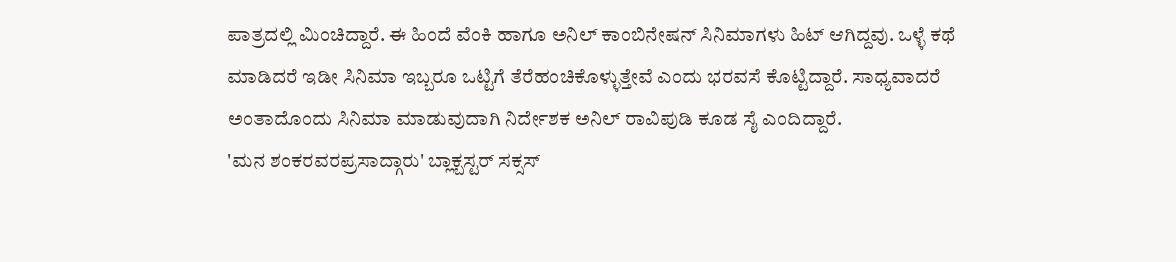ಪಾತ್ರದಲ್ಲಿ ಮಿಂಚಿದ್ದಾರೆ. ಈ ಹಿಂದೆ ವೆಂಕಿ ಹಾಗೂ ಅನಿಲ್ ಕಾಂಬಿನೇಷನ್ ಸಿನಿಮಾಗಳು ಹಿಟ್ ಆಗಿದ್ದವು. ಒಳ್ಳೆ ಕಥೆ ಮಾಡಿದರೆ ಇಡೀ ಸಿನಿಮಾ ಇಬ್ಬರೂ ಒಟ್ಟಿಗೆ ತೆರೆಹಂಚಿಕೊಳ್ಳುತ್ತೇವೆ ಎಂದು ಭರವಸೆ ಕೊಟ್ಟಿದ್ದಾರೆ. ಸಾಧ್ಯವಾದರೆ ಅಂತಾದೊಂದು ಸಿನಿಮಾ ಮಾಡುವುದಾಗಿ ನಿರ್ದೇಶಕ ಅನಿಲ್ ರಾವಿಪುಡಿ ಕೂಡ ಸೈ ಎಂದಿದ್ದಾರೆ.
'ಮನ ಶಂಕರವರಪ್ರಸಾದ್ಗಾರು' ಬ್ಲಾಕ್ಬಸ್ಟರ್ ಸಕ್ಸಸ್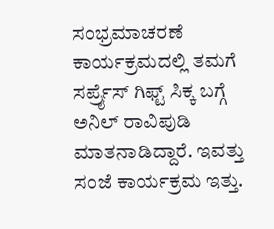ಸಂಭ್ರಮಾಚರಣೆ ಕಾರ್ಯಕ್ರಮದಲ್ಲಿ ತಮಗೆ ಸರ್ಪ್ರೈಸ್ ಗಿಫ್ಟ್ ಸಿಕ್ಕ ಬಗ್ಗೆ ಅನಿಲ್ ರಾವಿಪುಡಿ ಮಾತನಾಡಿದ್ದಾರೆ. ಇವತ್ತು ಸಂಜೆ ಕಾರ್ಯಕ್ರಮ ಇತ್ತು.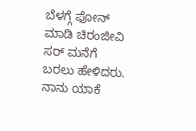ಬೆಳಗ್ಗೆ ಫೋನ್ ಮಾಡಿ ಚಿರಂಜೀವಿ ಸರ್ ಮನೆಗೆ ಬರಲು ಹೇಳಿದರು. ನಾನು ಯಾಕೆ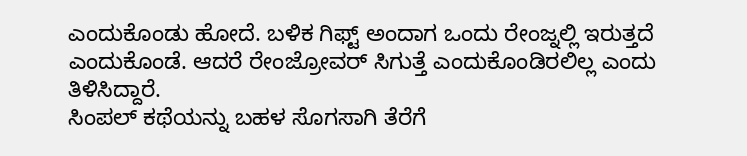ಎಂದುಕೊಂಡು ಹೋದೆ. ಬಳಿಕ ಗಿಫ್ಟ್ ಅಂದಾಗ ಒಂದು ರೇಂಜ್ನಲ್ಲಿ ಇರುತ್ತದೆ ಎಂದುಕೊಂಡೆ. ಆದರೆ ರೇಂಜ್ರೋವರ್ ಸಿಗುತ್ತೆ ಎಂದುಕೊಂಡಿರಲಿಲ್ಲ ಎಂದು ತಿಳಿಸಿದ್ದಾರೆ.
ಸಿಂಪಲ್ ಕಥೆಯನ್ನು ಬಹಳ ಸೊಗಸಾಗಿ ತೆರೆಗೆ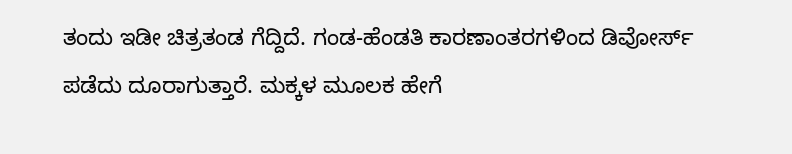ತಂದು ಇಡೀ ಚಿತ್ರತಂಡ ಗೆದ್ದಿದೆ. ಗಂಡ-ಹೆಂಡತಿ ಕಾರಣಾಂತರಗಳಿಂದ ಡಿವೋರ್ಸ್ ಪಡೆದು ದೂರಾಗುತ್ತಾರೆ. ಮಕ್ಕಳ ಮೂಲಕ ಹೇಗೆ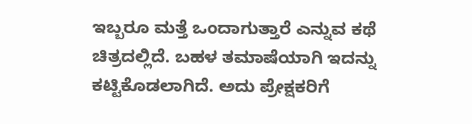ಇಬ್ಬರೂ ಮತ್ತೆ ಒಂದಾಗುತ್ತಾರೆ ಎನ್ನುವ ಕಥೆ ಚಿತ್ರದಲ್ಲಿದೆ. ಬಹಳ ತಮಾಷೆಯಾಗಿ ಇದನ್ನು ಕಟ್ಟಿಕೊಡಲಾಗಿದೆ. ಅದು ಪ್ರೇಕ್ಷಕರಿಗೆ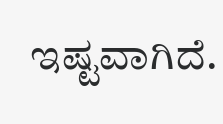ಇಷ್ಟವಾಗಿದೆ.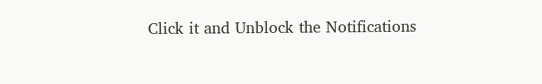Click it and Unblock the Notifications